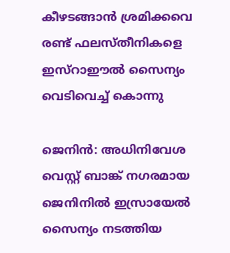കീഴടങ്ങാൻ ശ്രമിക്കവെ രണ്ട് ഫലസ്തീനികളെ ഇസ്‌റാഈൽ സൈന്യം വെടിവെച്ച് കൊന്നു

ജെനിൻ: അധിനിവേശ വെസ്റ്റ് ബാങ്ക് നഗരമായ ജെനിനിൽ ഇസ്രായേൽ സൈന്യം നടത്തിയ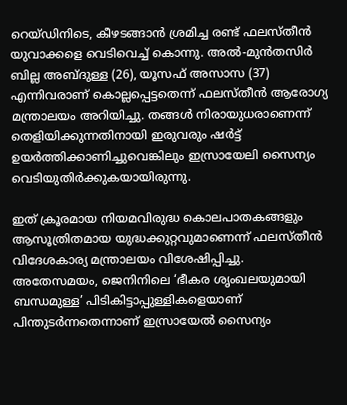റെയ്ഡിനിടെ, കീഴടങ്ങാൻ ശ്രമിച്ച രണ്ട് ഫലസ്തീൻ യുവാക്കളെ വെടിവെച്ച് കൊന്നു. അൽ-മുൻതസിർ ബില്ല അബ്ദുള്ള (26), യൂസഫ് അസാസ (37) എന്നിവരാണ് കൊല്ലപ്പെട്ടതെന്ന് ഫലസ്തീൻ ആരോഗ്യ മന്ത്രാലയം അറിയിച്ചു. തങ്ങൾ നിരായുധരാണെന്ന് തെളിയിക്കുന്നതിനായി ഇരുവരും ഷർട്ട് ഉയർത്തിക്കാണിച്ചുവെങ്കിലും ഇസ്രായേലി സൈന്യം വെടിയുതിർക്കുകയായിരുന്നു.

ഇത് ക്രൂരമായ നിയമവിരുദ്ധ കൊലപാതകങ്ങളും ആസൂത്രിതമായ യുദ്ധക്കുറ്റവുമാണെന്ന് ഫലസ്തീൻ വിദേശകാര്യ മന്ത്രാലയം വിശേഷിപ്പിച്ചു. അതേസമയം, ജെനിനിലെ ‘ഭീകര ശൃംഖലയുമായി ബന്ധമുള്ള’ പിടികിട്ടാപ്പുള്ളികളെയാണ് പിന്തുടർന്നതെന്നാണ് ഇസ്രായേൽ സൈന്യം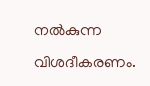നൽകുന്ന വിശദീകരണം.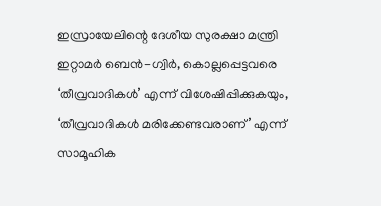ഇസ്രായേലിന്റെ ദേശീയ സുരക്ഷാ മന്ത്രി ഇറ്റാമർ ബെൻ-ഗ്വിർ, കൊല്ലപ്പെട്ടവരെ ‘തീവ്രവാദികൾ’ എന്ന് വിശേഷിപ്പിക്കുകയും, ‘തീവ്രവാദികൾ മരിക്കേണ്ടവരാണ്’ എന്ന് സാമൂഹിക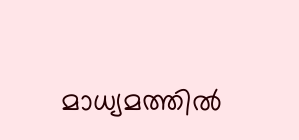മാധ്യമത്തിൽ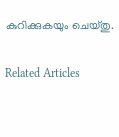കുറിക്കുകയും ചെയ്തു.

Related Articles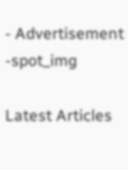- Advertisement -spot_img

Latest Articles